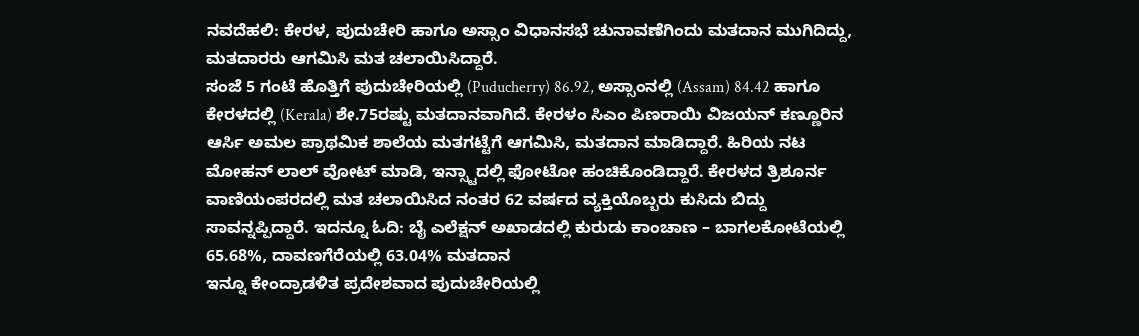ನವದೆಹಲಿ: ಕೇರಳ, ಪುದುಚೇರಿ ಹಾಗೂ ಅಸ್ಸಾಂ ವಿಧಾನಸಭೆ ಚುನಾವಣೆಗಿಂದು ಮತದಾನ ಮುಗಿದಿದ್ದು, ಮತದಾರರು ಆಗಮಿಸಿ ಮತ ಚಲಾಯಿಸಿದ್ದಾರೆ.
ಸಂಜೆ 5 ಗಂಟೆ ಹೊತ್ತಿಗೆ ಪುದುಚೇರಿಯಲ್ಲಿ (Puducherry) 86.92, ಅಸ್ಸಾಂನಲ್ಲಿ (Assam) 84.42 ಹಾಗೂ ಕೇರಳದಲ್ಲಿ (Kerala) ಶೇ.75ರಷ್ಟು ಮತದಾನವಾಗಿದೆ. ಕೇರಳಂ ಸಿಎಂ ಪಿಣರಾಯಿ ವಿಜಯನ್ ಕಣ್ಣೂರಿನ ಆರ್ಸಿ ಅಮಲ ಪ್ರಾಥಮಿಕ ಶಾಲೆಯ ಮತಗಟ್ಟೆಗೆ ಆಗಮಿಸಿ, ಮತದಾನ ಮಾಡಿದ್ದಾರೆ. ಹಿರಿಯ ನಟ ಮೋಹನ್ ಲಾಲ್ ವೋಟ್ ಮಾಡಿ, ಇನ್ಸ್ಟಾದಲ್ಲಿ ಫೋಟೋ ಹಂಚಿಕೊಂಡಿದ್ದಾರೆ. ಕೇರಳದ ತ್ರಿಶೂರ್ನ ವಾಣಿಯಂಪರದಲ್ಲಿ ಮತ ಚಲಾಯಿಸಿದ ನಂತರ 62 ವರ್ಷದ ವ್ಯಕ್ತಿಯೊಬ್ಬರು ಕುಸಿದು ಬಿದ್ದು ಸಾವನ್ನಪ್ಪಿದ್ದಾರೆ. ಇದನ್ನೂ ಓದಿ: ಬೈ ಎಲೆಕ್ಷನ್ ಅಖಾಡದಲ್ಲಿ ಕುರುಡು ಕಾಂಚಾಣ – ಬಾಗಲಕೋಟೆಯಲ್ಲಿ 65.68%, ದಾವಣಗೆರೆಯಲ್ಲಿ 63.04% ಮತದಾನ
ಇನ್ನೂ ಕೇಂದ್ರಾಡಳಿತ ಪ್ರದೇಶವಾದ ಪುದುಚೇರಿಯಲ್ಲಿ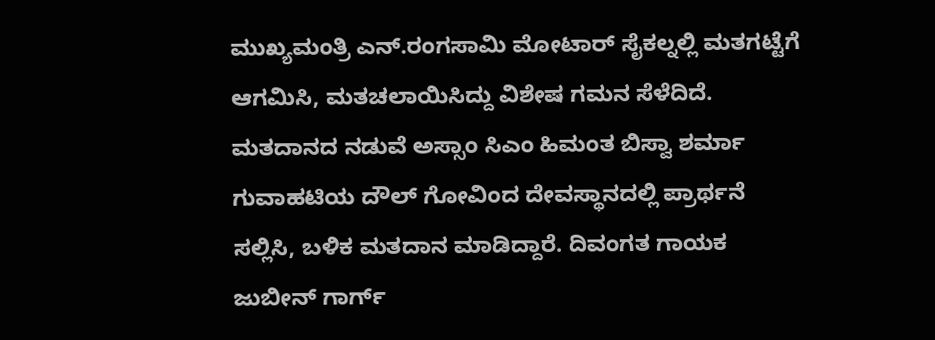ಮುಖ್ಯಮಂತ್ರಿ ಎನ್.ರಂಗಸಾಮಿ ಮೋಟಾರ್ ಸೈಕಲ್ನಲ್ಲಿ ಮತಗಟ್ಟೆಗೆ ಆಗಮಿಸಿ, ಮತಚಲಾಯಿಸಿದ್ದು ವಿಶೇಷ ಗಮನ ಸೆಳೆದಿದೆ. ಮತದಾನದ ನಡುವೆ ಅಸ್ಸಾಂ ಸಿಎಂ ಹಿಮಂತ ಬಿಸ್ವಾ ಶರ್ಮಾ ಗುವಾಹಟಿಯ ದೌಲ್ ಗೋವಿಂದ ದೇವಸ್ಥಾನದಲ್ಲಿ ಪ್ರಾರ್ಥನೆ ಸಲ್ಲಿಸಿ, ಬಳಿಕ ಮತದಾನ ಮಾಡಿದ್ದಾರೆ. ದಿವಂಗತ ಗಾಯಕ ಜುಬೀನ್ ಗಾರ್ಗ್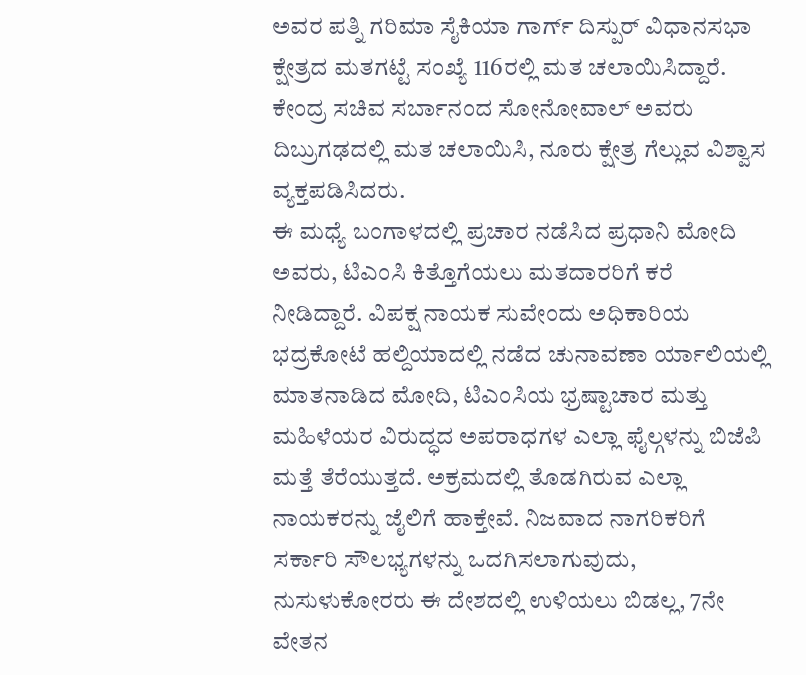ಅವರ ಪತ್ನಿ ಗರಿಮಾ ಸೈಕಿಯಾ ಗಾರ್ಗ್ ದಿಸ್ಪುರ್ ವಿಧಾನಸಭಾ ಕ್ಷೇತ್ರದ ಮತಗಟ್ಟೆ ಸಂಖ್ಯೆ 116ರಲ್ಲಿ ಮತ ಚಲಾಯಿಸಿದ್ದಾರೆ. ಕೇಂದ್ರ ಸಚಿವ ಸರ್ಬಾನಂದ ಸೋನೋವಾಲ್ ಅವರು ದಿಬ್ರುಗಢದಲ್ಲಿ ಮತ ಚಲಾಯಿಸಿ, ನೂರು ಕ್ಷೇತ್ರ ಗೆಲ್ಲುವ ವಿಶ್ವಾಸ ವ್ಯಕ್ತಪಡಿಸಿದರು.
ಈ ಮಧ್ಯೆ ಬಂಗಾಳದಲ್ಲಿ ಪ್ರಚಾರ ನಡೆಸಿದ ಪ್ರಧಾನಿ ಮೋದಿ ಅವರು, ಟಿಎಂಸಿ ಕಿತ್ತೊಗೆಯಲು ಮತದಾರರಿಗೆ ಕರೆ ನೀಡಿದ್ದಾರೆ. ವಿಪಕ್ಷ ನಾಯಕ ಸುವೇಂದು ಅಧಿಕಾರಿಯ ಭದ್ರಕೋಟೆ ಹಲ್ದಿಯಾದಲ್ಲಿ ನಡೆದ ಚುನಾವಣಾ ರ್ಯಾಲಿಯಲ್ಲಿ ಮಾತನಾಡಿದ ಮೋದಿ, ಟಿಎಂಸಿಯ ಭ್ರಷ್ಟಾಚಾರ ಮತ್ತು ಮಹಿಳೆಯರ ವಿರುದ್ಧದ ಅಪರಾಧಗಳ ಎಲ್ಲಾ ಫೈಲ್ಗಳನ್ನು ಬಿಜೆಪಿ ಮತ್ತೆ ತೆರೆಯುತ್ತದೆ. ಅಕ್ರಮದಲ್ಲಿ ತೊಡಗಿರುವ ಎಲ್ಲಾ ನಾಯಕರನ್ನು ಜೈಲಿಗೆ ಹಾಕ್ತೇವೆ. ನಿಜವಾದ ನಾಗರಿಕರಿಗೆ ಸರ್ಕಾರಿ ಸೌಲಭ್ಯಗಳನ್ನು ಒದಗಿಸಲಾಗುವುದು, ನುಸುಳುಕೋರರು ಈ ದೇಶದಲ್ಲಿ ಉಳಿಯಲು ಬಿಡಲ್ಲ, 7ನೇ ವೇತನ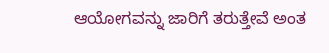ಆಯೋಗವನ್ನು ಜಾರಿಗೆ ತರುತ್ತೇವೆ ಅಂತ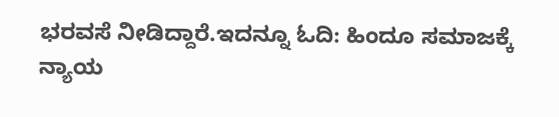ಭರವಸೆ ನೀಡಿದ್ದಾರೆ.ಇದನ್ನೂ ಓದಿ: ಹಿಂದೂ ಸಮಾಜಕ್ಕೆ ನ್ಯಾಯ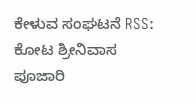ಕೇಳುವ ಸಂಘಟನೆ RSS: ಕೋಟ ಶ್ರೀನಿವಾಸ ಪೂಜಾರಿ